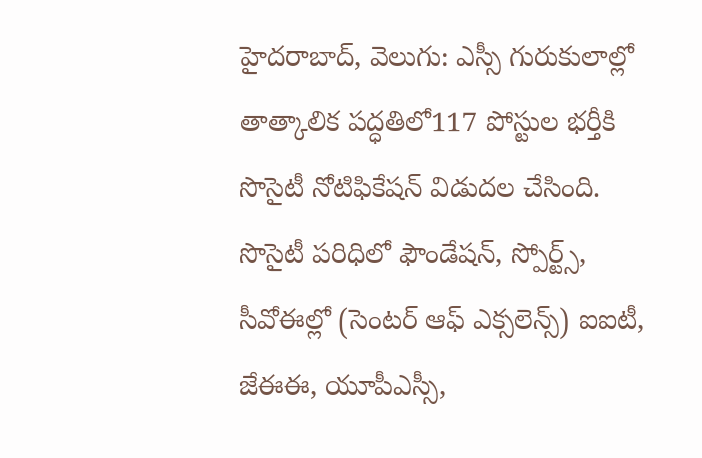హైదరాబాద్, వెలుగు: ఎస్సీ గురుకులాల్లో తాత్కాలిక పద్ధతిలో117 పోస్టుల భర్తీకి సొసైటీ నోటిఫికేషన్ విడుదల చేసింది. సొసైటీ పరిధిలో ఫౌండేషన్, స్పోర్ట్స్, సీవోఈల్లో (సెంటర్ ఆఫ్ ఎక్సలెన్స్) ఐఐటీ, జేఈఈ, యూపీఎస్సీ,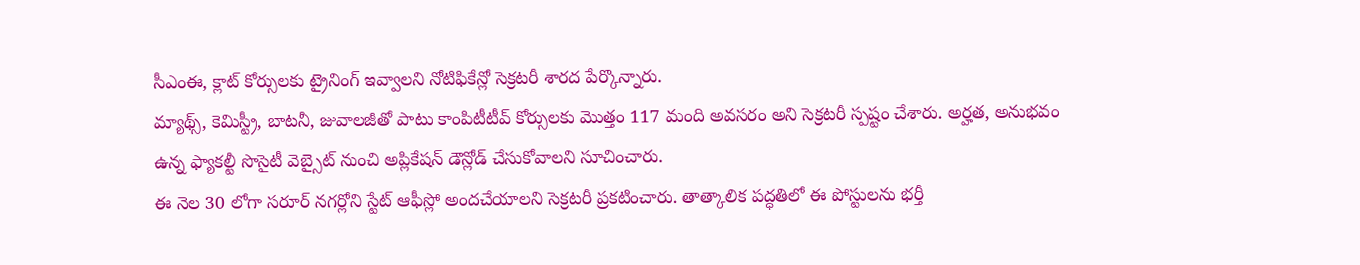సీఎంఈ, క్లాట్ కోర్సులకు ట్రైనింగ్ ఇవ్వాలని నోటిఫికేన్లో సెక్రటరీ శారద పేర్కొన్నారు.
మ్యాథ్స్, కెమిస్ట్రీ, బాటనీ, జువాలజీతో పాటు కాంపిటీటీవ్ కోర్సులకు మొత్తం 117 మంది అవసరం అని సెక్రటరీ స్పష్టం చేశారు. అర్హత, అనుభవం ఉన్న ఫ్యాకల్టీ సొసైటీ వెబ్సైట్ నుంచి అప్లికేషన్ డౌన్లోడ్ చేసుకోవాలని సూచించారు.
ఈ నెల 30 లోగా సరూర్ నగర్లోని స్టేట్ ఆఫీస్లో అందచేయాలని సెక్రటరీ ప్రకటించారు. తాత్కాలిక పద్ధతిలో ఈ పోస్టులను భర్తీ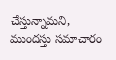చేస్తున్నామని, ముందస్తు సమాచారం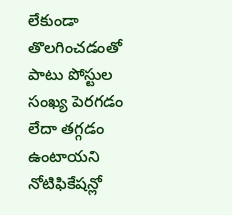లేకుండా తొలగించడంతో పాటు పోస్టుల సంఖ్య పెరగడం లేదా తగ్గడం ఉంటాయని నోటిఫికేషన్లో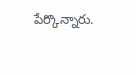పేర్కొన్నారు.